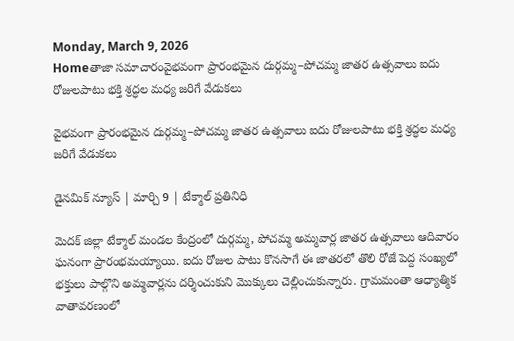Monday, March 9, 2026
Homeతాజా సమాచారంవైభవంగా ప్రారంభమైన దుర్గమ్మ–పోచమ్మ జాతర ఉత్సవాలు ఐదు రోజులపాటు భక్తి శ్రద్ధల మధ్య జరిగే వేడుకలు

వైభవంగా ప్రారంభమైన దుర్గమ్మ–పోచమ్మ జాతర ఉత్సవాలు ఐదు రోజులపాటు భక్తి శ్రద్ధల మధ్య జరిగే వేడుకలు

డైనమిక్ న్యూస్ | మార్చి 9 | టేక్మాల్ ప్రతినిధి

మెదక్ జిల్లా టేక్మాల్ మండల కేంద్రంలో దుర్గమ్మ, పోచమ్మ అమ్మవార్ల జాతర ఉత్సవాలు ఆదివారం ఘనంగా ప్రారంభమయ్యాయి. ఐదు రోజుల పాటు కొనసాగే ఈ జాతరలో తొలి రోజే పెద్ద సంఖ్యలో భక్తులు పాల్గొని అమ్మవార్లను దర్శించుకుని మొక్కులు చెల్లించుకున్నారు. గ్రామమంతా ఆధ్యాత్మిక వాతావరణంలో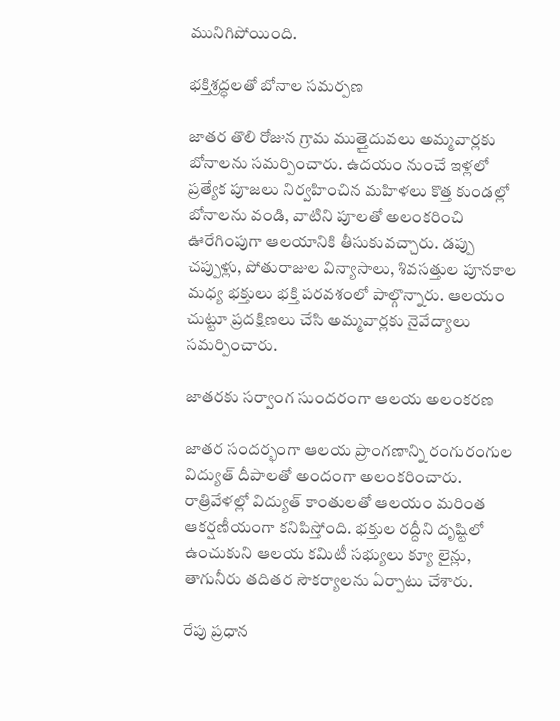మునిగిపోయింది.

భక్తిశ్రద్ధలతో బోనాల సమర్పణ

జాతర తొలి రోజున గ్రామ ముత్తైదువలు అమ్మవార్లకు బోనాలను సమర్పించారు. ఉదయం నుంచే ఇళ్లలో ప్రత్యేక పూజలు నిర్వహించిన మహిళలు కొత్త కుండల్లో బోనాలను వండి, వాటిని పూలతో అలంకరించి ఊరేగింపుగా ఆలయానికి తీసుకువచ్చారు. డప్పు చప్పుళ్లు, పోతురాజుల విన్యాసాలు, శివసత్తుల పూనకాల మధ్య భక్తులు భక్తి పరవశంలో పాల్గొన్నారు. ఆలయం చుట్టూ ప్రదక్షిణలు చేసి అమ్మవార్లకు నైవేద్యాలు సమర్పించారు.

జాతరకు సర్వాంగ సుందరంగా ఆలయ అలంకరణ

జాతర సందర్భంగా ఆలయ ప్రాంగణాన్ని రంగురంగుల విద్యుత్ దీపాలతో అందంగా అలంకరించారు. రాత్రివేళల్లో విద్యుత్ కాంతులతో ఆలయం మరింత ఆకర్షణీయంగా కనిపిస్తోంది. భక్తుల రద్దీని దృష్టిలో ఉంచుకుని ఆలయ కమిటీ సభ్యులు క్యూ లైన్లు, తాగునీరు తదితర సౌకర్యాలను ఏర్పాటు చేశారు.

రేపు ప్రధాన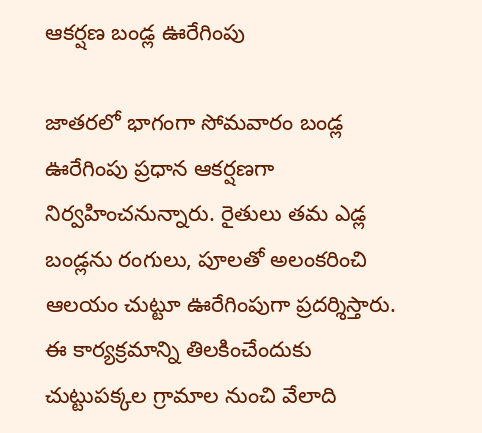ఆకర్షణ బండ్ల ఊరేగింపు

జాతరలో భాగంగా సోమవారం బండ్ల ఊరేగింపు ప్రధాన ఆకర్షణగా నిర్వహించనున్నారు. రైతులు తమ ఎడ్ల బండ్లను రంగులు, పూలతో అలంకరించి ఆలయం చుట్టూ ఊరేగింపుగా ప్రదర్శిస్తారు. ఈ కార్యక్రమాన్ని తిలకించేందుకు చుట్టుపక్కల గ్రామాల నుంచి వేలాది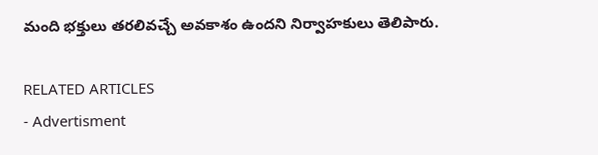మంది భక్తులు తరలివచ్చే అవకాశం ఉందని నిర్వాహకులు తెలిపారు.

RELATED ARTICLES
- Advertisment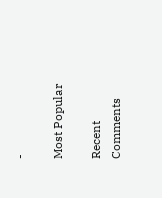-

Most Popular

Recent Comments